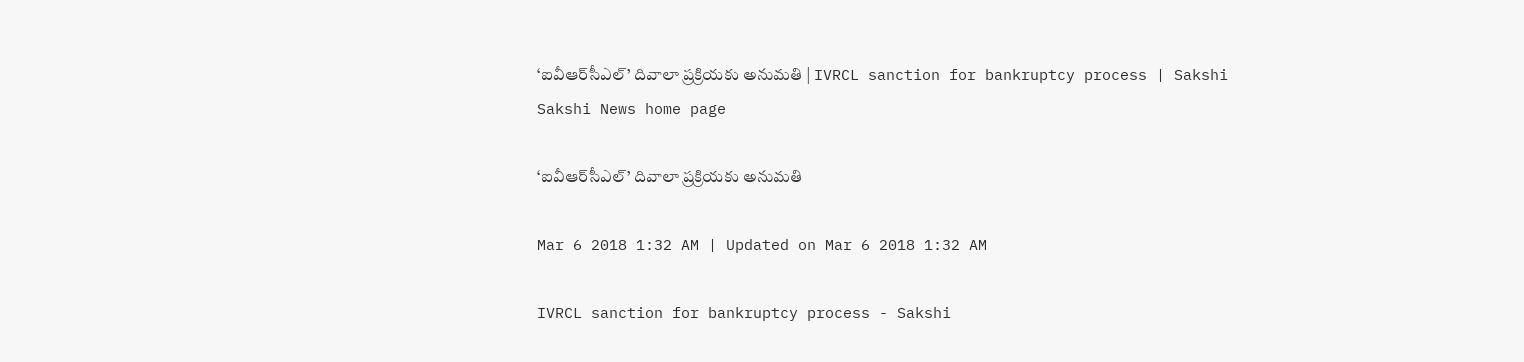‘ఐవీఆర్‌సీఎల్‌’ దివాలా ప్రక్రియకు అనుమతి | IVRCL sanction for bankruptcy process | Sakshi
Sakshi News home page

‘ఐవీఆర్‌సీఎల్‌’ దివాలా ప్రక్రియకు అనుమతి

Mar 6 2018 1:32 AM | Updated on Mar 6 2018 1:32 AM

IVRCL sanction for bankruptcy process - Sakshi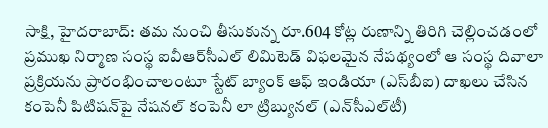సాక్షి, హైదరాబాద్‌: తమ నుంచి తీసుకున్న రూ.604 కోట్ల రుణాన్ని తిరిగి చెల్లించడంలో ప్రముఖ నిర్మాణ సంస్థ ఐవీఆర్‌సీఎల్‌ లిమిటెడ్‌ విఫలమైన నేపథ్యంలో ఆ సంస్థ దివాలా ప్రక్రియను ప్రారంభించాలంటూ స్టేట్‌ బ్యాంక్‌ ఆఫ్‌ ఇండియా (ఎస్‌బీఐ) దాఖలు చేసిన కంపెనీ పిటిషన్‌పై నేషనల్‌ కంపెనీ లా ట్రిబ్యునల్‌ (ఎన్‌సీఎల్‌టీ)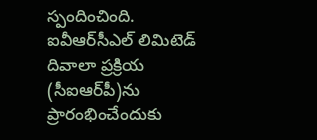స్పందించింది. ఐవీఆర్‌సీఎల్‌ లిమిటెడ్‌ దివాలా ప్రక్రియ (సీఐఆర్‌పీ)ను ప్రారంభించేందుకు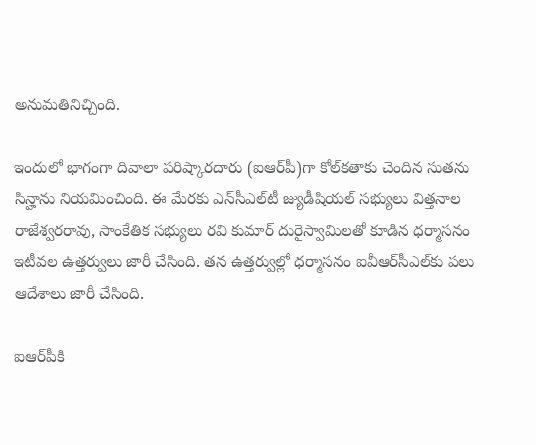అనుమతినిచ్చింది.

ఇందులో భాగంగా దివాలా పరిష్కారదారు (ఐఆర్‌పీ)గా కోల్‌కతాకు చెందిన సుతను సిన్హాను నియమించింది. ఈ మేరకు ఎన్‌సీఎల్‌టీ జ్యుడీషియల్‌ సభ్యులు విత్తనాల రాజేశ్వరరావు, సాంకేతిక సభ్యులు రవి కుమార్‌ దురైస్వామిలతో కూడిన ధర్మాసనం ఇటీవల ఉత్తర్వులు జారీ చేసింది. తన ఉత్తర్వుల్లో ధర్మాసనం ఐవీఆర్‌సీఎల్‌కు పలు ఆదేశాలు జారీ చేసింది.

ఐఆర్‌పీకి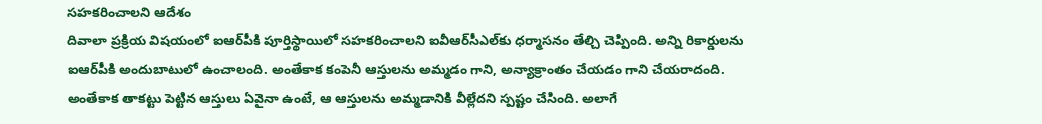సహకరించాలని ఆదేశం
దివాలా ప్రక్రియ విషయంలో ఐఆర్‌పీకి పూర్తిస్థాయిలో సహకరించాలని ఐవీఆర్‌సీఎల్‌కు ధర్మాసనం తేల్చి చెప్పింది. అన్ని రికార్డులను ఐఆర్‌పీకి అందుబాటులో ఉంచాలంది. అంతేకాక కంపెనీ ఆస్తులను అమ్మడం గాని, అన్యాక్రాంతం చేయడం గాని చేయరాదంది. అంతేకాక తాకట్టు పెట్టిన ఆస్తులు ఏవైనా ఉంటే, ఆ ఆస్తులను అమ్మడానికి వీల్లేదని స్పష్టం చేసింది. అలాగే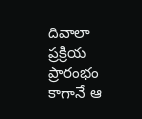దివాలా ప్రక్రియ ప్రారంభం కాగానే ఆ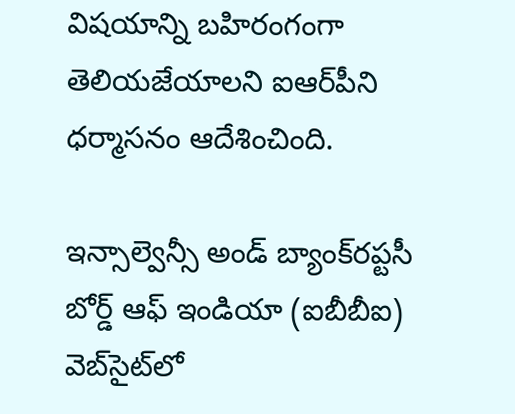విషయాన్ని బహిరంగంగా తెలియజేయాలని ఐఆర్‌పీని ధర్మాసనం ఆదేశించింది.

ఇన్సాల్వెన్సీ అండ్‌ బ్యాంక్‌రప్టసీ బోర్డ్‌ ఆఫ్‌ ఇండియా (ఐబీబీఐ) వెబ్‌సైట్‌లో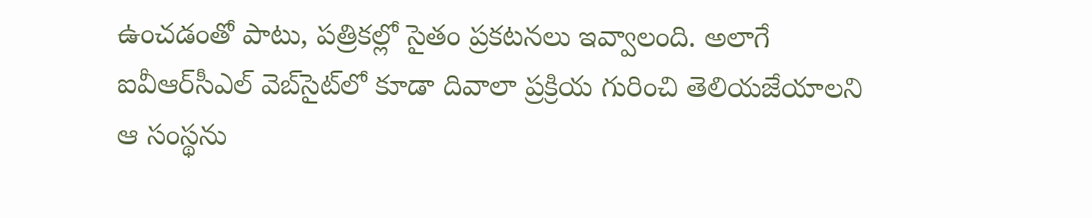ఉంచడంతో పాటు, పత్రికల్లో సైతం ప్రకటనలు ఇవ్వాలంది. అలాగే ఐవీఆర్‌సీఎల్‌ వెబ్‌సైట్‌లో కూడా దివాలా ప్రక్రియ గురించి తెలియజేయాలని ఆ సంస్థను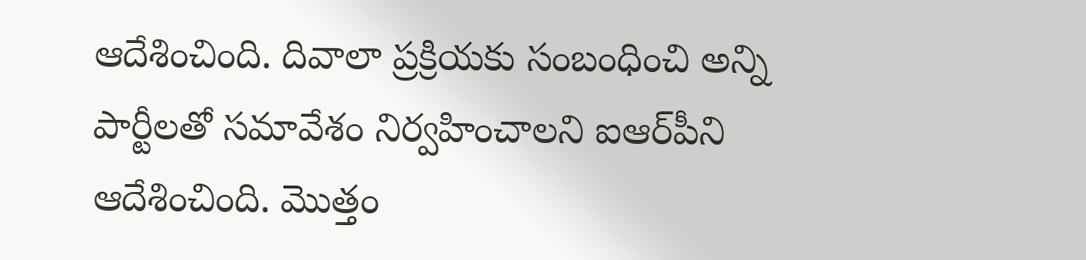ఆదేశించింది. దివాలా ప్రక్రియకు సంబంధించి అన్ని పార్టీలతో సమావేశం నిర్వహించాలని ఐఆర్‌పీని ఆదేశించింది. మొత్తం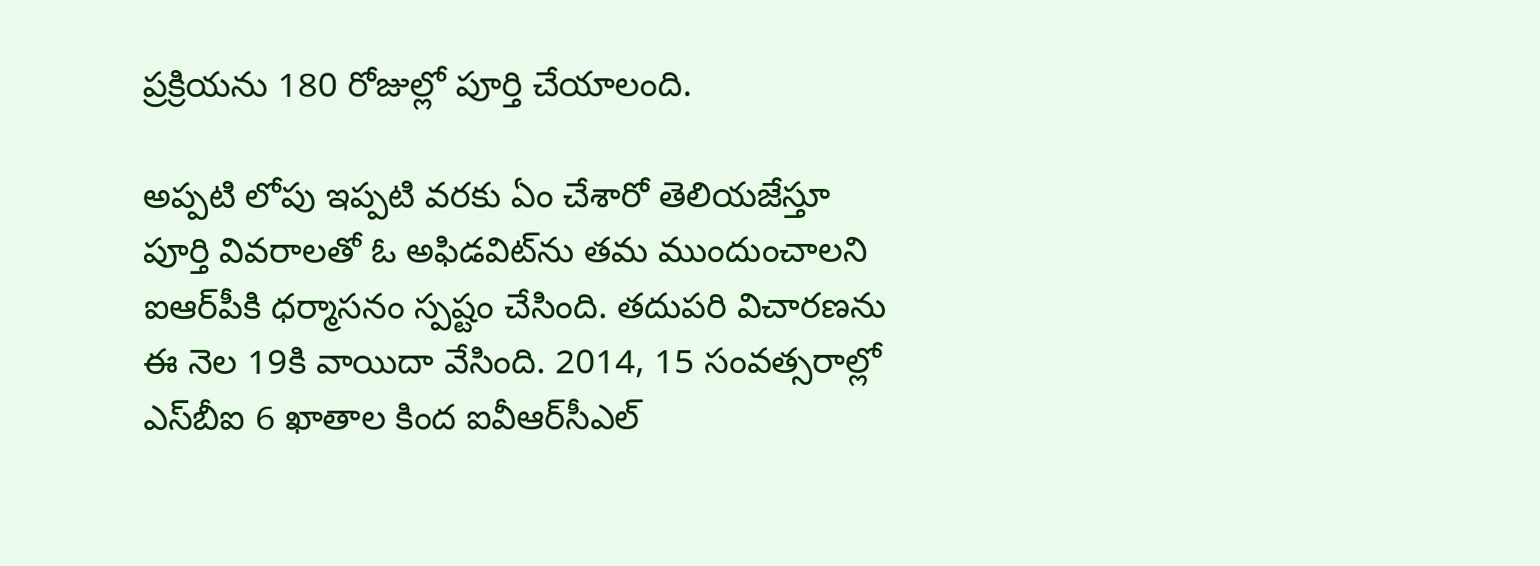ప్రక్రియను 180 రోజుల్లో పూర్తి చేయాలంది.

అప్పటి లోపు ఇప్పటి వరకు ఏం చేశారో తెలియజేస్తూ పూర్తి వివరాలతో ఓ అఫిడవిట్‌ను తమ ముందుంచాలని ఐఆర్‌పీకి ధర్మాసనం స్పష్టం చేసింది. తదుపరి విచారణను ఈ నెల 19కి వాయిదా వేసింది. 2014, 15 సంవత్సరాల్లో ఎస్‌బీఐ 6 ఖాతాల కింద ఐవీఆర్‌సీఎల్‌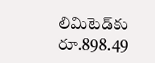లిమిటెడ్‌కు రూ.898.49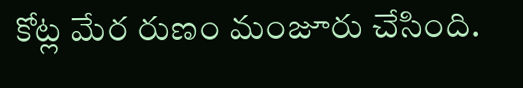కోట్ల మేర రుణం మంజూరు చేసింది.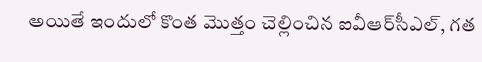అయితే ఇందులో కొంత మొత్తం చెల్లించిన ఐవీఆర్‌సీఎల్, గత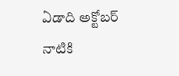ఏడాది అక్టోబర్‌ నాటికి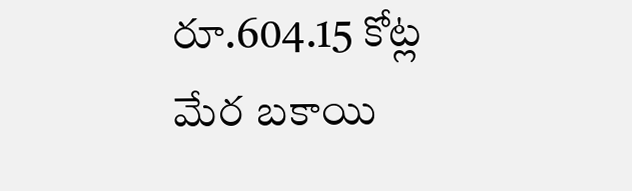రూ.604.15 కోట్ల మేర బకాయి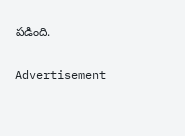పడింది.

Advertisement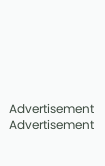Advertisement
Advertisement